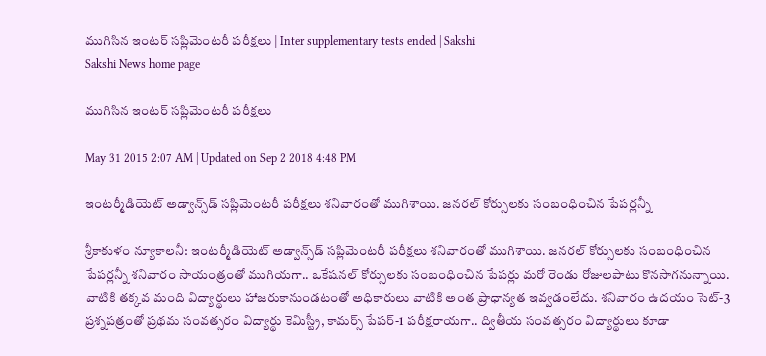ముగిసిన ఇంటర్ సప్లిమెంటరీ పరీక్షలు | Inter supplementary tests ended | Sakshi
Sakshi News home page

ముగిసిన ఇంటర్ సప్లిమెంటరీ పరీక్షలు

May 31 2015 2:07 AM | Updated on Sep 2 2018 4:48 PM

ఇంటర్మీడియెట్ అడ్వాన్స్‌డ్ సప్లిమెంటరీ పరీక్షలు శనివారంతో ముగిశాయి. జనరల్ కోర్సులకు సంబంధించిన పేపర్లన్నీ

శ్రీకాకుళం న్యూకాలనీ: ఇంటర్మీడియెట్ అడ్వాన్స్‌డ్ సప్లిమెంటరీ పరీక్షలు శనివారంతో ముగిశాయి. జనరల్ కోర్సులకు సంబంధించిన పేపర్లన్నీ శనివారం సాయంత్రంతో ముగియగా.. ఒకేషనల్ కోర్సులకు సంబంధించిన పేపర్లు మరో రెండు రోజులపాటు కొనసాగనున్నాయి. వాటికి తక్కవ మంది విద్యార్థులు హాజరుకానుండటంతో అధికారులు వాటికి అంత ప్రాధాన్యత ఇవ్వడంలేదు. శనివారం ఉదయం సెట్-3 ప్రశ్నపత్రంతో ప్రథమ సంవత్సరం విద్యార్థు కెమిస్ట్రీ, కామర్స్ పేపర్-1 పరీక్షరాయగా.. ద్వితీయ సంవత్సరం విద్యార్థులు కూడా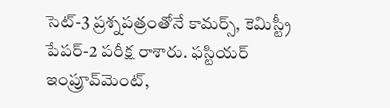సెట్-3 ప్రశ్నపత్రంతోనే కామర్స్, కెమిస్ట్రీ  పేపర్-2 పరీక్ష రాశారు. ఫస్టియర్ ఇంప్రూవ్‌మెంట్,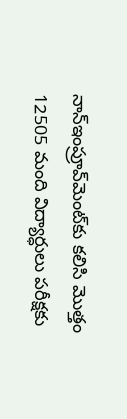నాన్‌ఇంప్రూవ్‌మెంట్‌కు కలిసి మొత్తం 12505 మంది విద్యార్ధులు పరీక్షకు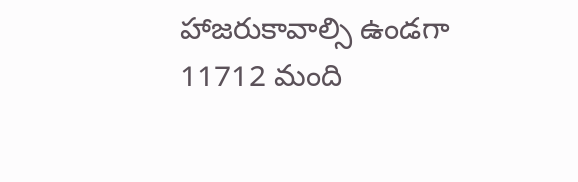హాజరుకావాల్సి ఉండగా 11712 మంది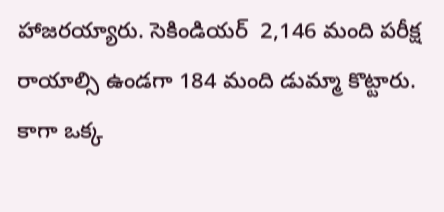హాజరయ్యారు. సెకిండియర్  2,146 మంది పరీక్ష రాయాల్సి ఉండగా 184 మంది డుమ్మా కొట్టారు. కాగా ఒక్క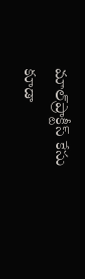మాల్‌ప్రాక్టీస్ కేసు కూడా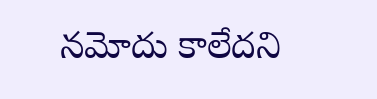నమోదు కాలేదని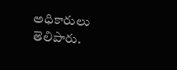అధికారులు తెలిపారు.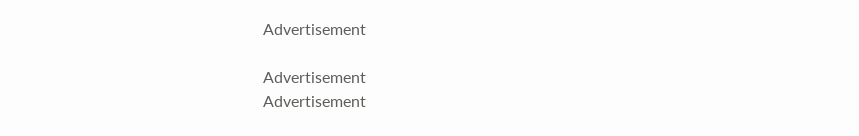Advertisement

Advertisement
Advertisement